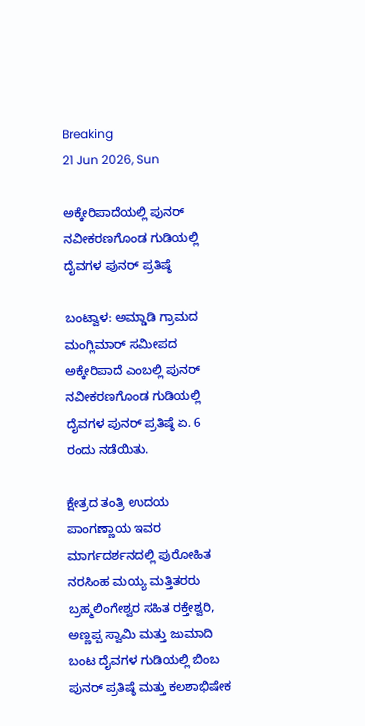Breaking
21 Jun 2026, Sun

ಅಕ್ಕೇರಿಪಾದೆಯಲ್ಲಿ ಪುನರ್ ನವೀಕರಣಗೊಂಡ ಗುಡಿಯಲ್ಲಿ ದೈವಗಳ ಪುನರ್ ಪ್ರತಿಷ್ಠೆ

ಬಂಟ್ವಾಳ: ಅಮ್ಡಾಡಿ ಗ್ರಾಮದ ಮಂಗ್ಲಿಮಾರ್ ಸಮೀಪದ ಅಕ್ಕೇರಿಪಾದೆ ಎಂಬಲ್ಲಿ ಪುನರ್ ನವೀಕರಣಗೊಂಡ ಗುಡಿಯಲ್ಲಿ ದೈವಗಳ ಪುನರ್ ಪ್ರತಿಷ್ಠೆ ಏ. 6 ರಂದು ನಡೆಯಿತು.

ಕ್ಷೇತ್ರದ ತಂತ್ರಿ ಉದಯ ಪಾಂಗಣ್ಣಾಯ ಇವರ ಮಾರ್ಗದರ್ಶನದಲ್ಲಿ ಪುರೋಹಿತ ನರಸಿಂಹ ಮಯ್ಯ ಮತ್ತಿತರರು ಬ್ರಹ್ಮಲಿಂಗೇಶ್ವರ ಸಹಿತ ರಕ್ತೇಶ್ವರಿ, ಅಣ್ಣಪ್ಪ ಸ್ವಾಮಿ ಮತ್ತು ಜುಮಾದಿ ಬಂಟ ದೈವಗಳ ಗುಡಿಯಲ್ಲಿ ಬಿಂಬ ಪುನರ್ ಪ್ರತಿಷ್ಠೆ ಮತ್ತು ಕಲಶಾಭಿಷೇಕ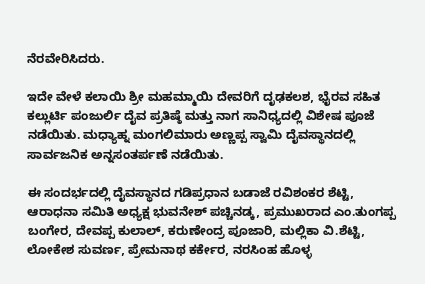ನೆರವೇರಿಸಿದರು.

ಇದೇ ವೇಳೆ ಕಲಾಯಿ ಶ್ರೀ ಮಹಮ್ಮಾಯಿ ದೇವರಿಗೆ ದೃಢಕಲಶ, ಭೈರವ ಸಹಿತ ಕಲ್ಲುರ್ಟಿ ಪಂಜುರ್ಲಿ ದೈವ ಪ್ರತಿಷ್ಠೆ ಮತ್ತು ನಾಗ ಸಾನಿಧ್ಯದಲ್ಲಿ ವಿಶೇಷ ಪೂಜೆ ನಡೆಯಿತು. ಮಧ್ಯಾಹ್ನ ಮಂಗಲಿಮಾರು ಅಣ್ಣಪ್ಪ ಸ್ವಾಮಿ ದೈವಸ್ಥಾನದಲ್ಲಿ ಸಾರ್ವಜನಿಕ ಅನ್ನಸಂತರ್ಪಣೆ ನಡೆಯಿತು.

ಈ ಸಂದರ್ಭದಲ್ಲಿ ದೈವಸ್ಥಾನದ ಗಡಿಪ್ರಧಾನ ಬಡಾಜೆ ರವಿಶಂಕರ ಶೆಟ್ಟಿ, ಆರಾಧನಾ ಸಮಿತಿ ಅಧ್ಯಕ್ಷ ಭುವನೇಶ್ ಪಚ್ಚಿನಡ್ಕ, ಪ್ರಮುಖರಾದ ಎಂ.ತುಂಗಪ್ಪ ಬಂಗೇರ, ದೇವಪ್ಪ ಕುಲಾಲ್, ಕರುಣೇಂದ್ರ ಪೂಜಾರಿ, ಮಲ್ಲಿಕಾ ವಿ.ಶೆಟ್ಟಿ, ಲೋಕೇಶ ಸುವರ್ಣ, ಪ್ರೇಮನಾಥ ಕರ್ಕೇರ, ನರಸಿಂಹ ಹೊಳ್ಳ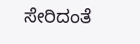ಸೇರಿದಂತೆ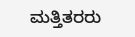ಮತ್ತಿತರರು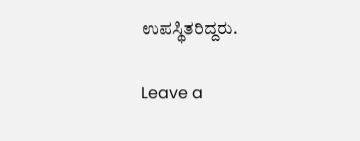ಉಪಸ್ಥಿತರಿದ್ದರು.

Leave a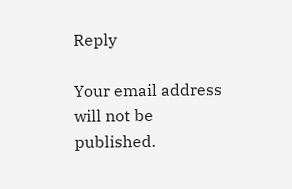Reply

Your email address will not be published.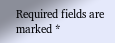Required fields are marked *